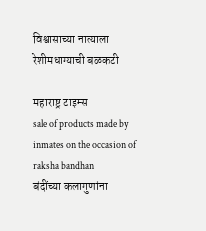विश्वासाच्या नात्याला रेशीमधाग्याची बळकटी

महाराष्ट्र टाइम्स
sale of products made by inmates on the occasion of raksha bandhan
बंदींच्या कलागुणांना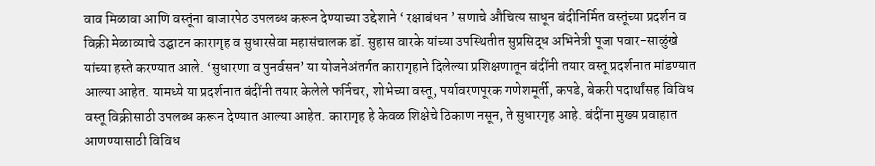वाव मिळावा आणि वस्तूंना बाजारपेठ उपलब्ध करून देण्याच्या उद्देशाने ‘ रक्षाबंधन ’ सणाचे औचित्य साधून बंदीनिर्मित वस्तूंच्या प्रदर्शन व विक्री मेळाव्याचे उद्घाटन कारागृह व सुधारसेवा महासंचालक डॉ. सुहास वारके यांच्या उपस्थितीत सुप्रसिद्ध अभिनेत्री पूजा पवार-साळुंखे यांच्या हस्ते करण्यात आले. ‘सुधारणा व पुनर्वसन’ या योजनेअंतर्गत कारागृहाने दिलेल्या प्रशिक्षणातून बंदींनी तयार वस्तू प्रदर्शनात मांडण्यात आल्या आहेत. यामध्ये या प्रदर्शनात बंदींनी तयार केलेले फर्निचर, शोभेच्या वस्तू, पर्यावरणपूरक गणेशमूर्ती, कपडे, बेकरी पदार्थांसह विविध वस्तू विक्रीसाठी उपलब्ध करून देण्यात आल्या आहेत. कारागृह हे केवळ शिक्षेचे ठिकाण नसून, ते सुधारगृह आहे. बंदींना मुख्य प्रवाहात आणण्यासाठी विविध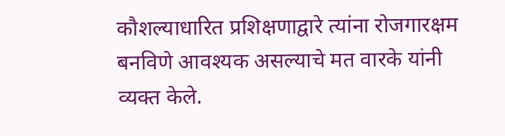कौशल्याधारित प्रशिक्षणाद्वारे त्यांना रोजगारक्षम बनविणे आवश्यक असल्याचे मत वारके यांनी व्यक्त केले.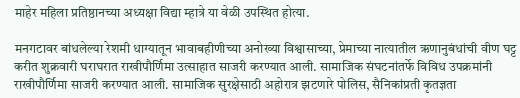माहेर महिला प्रतिष्ठानच्या अध्यक्षा विद्या म्हात्रे या वेळी उपस्थित होत्या.

मनगटावर बांधलेल्या रेशमी धाग्यातून भावाबहीणीच्या अनोख्या विश्वासाच्या, प्रेमाच्या नात्यातील ऋणानुबंधांची वीण घट्ट करीत शुक्रवारी घराघरात राखीपौर्णिमा उत्साहात साजरी करण्यात आली. सामाजिक संघटनांतर्फे विविध उपक्रमांनी राखीपौर्णिमा साजरी करण्यात आली. सामाजिक सुरक्षेसाठी अहोरात्र झटणारे पोलिस, सैनिकांप्रती कृतज्ञता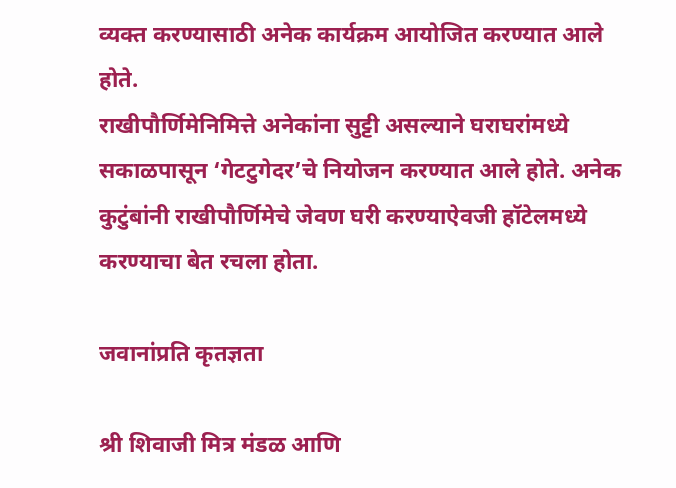व्यक्त करण्यासाठी अनेक कार्यक्रम आयोजित करण्यात आले होते.
राखीपौर्णिमेनिमित्ते अनेकांना सुट्टी असल्याने घराघरांमध्ये सकाळपासून ‘गेटटुगेदर’चे नियोजन करण्यात आले होते. अनेक कुटुंबांनी राखीपौर्णिमेचे जेवण घरी करण्याऐवजी हॉटेलमध्ये करण्याचा बेत रचला होता.

जवानांप्रति कृतज्ञता

श्री शिवाजी मित्र मंडळ आणि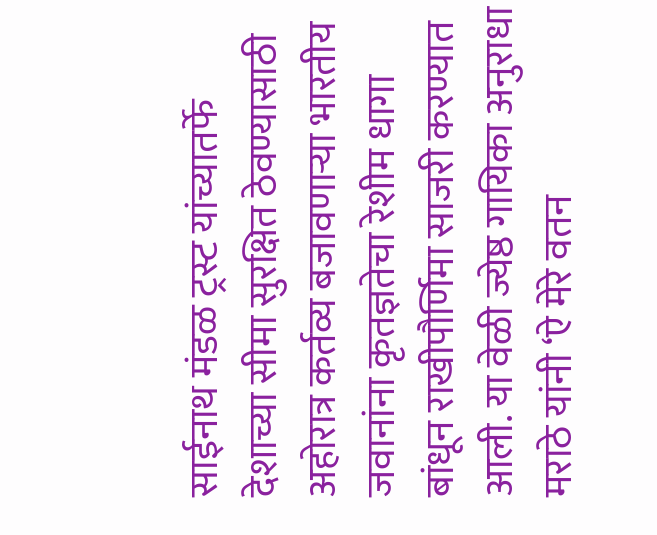साईनाथ मंडळ ट्रस्ट यांच्यातर्फे देशाच्या सीमा सुरक्षित ठेवण्यासाठी अहोरात्र कर्तव्य बजावणाऱ्या भारतीय जवानांना कृतज्ञतेचा रेशीम धागा बांधून राखीपौर्णिमा साजरी करण्यात आली. या वेळी ज्येष्ठ गायिका अनुराधा मराठे यांनी ‘ऐ मेरे वतन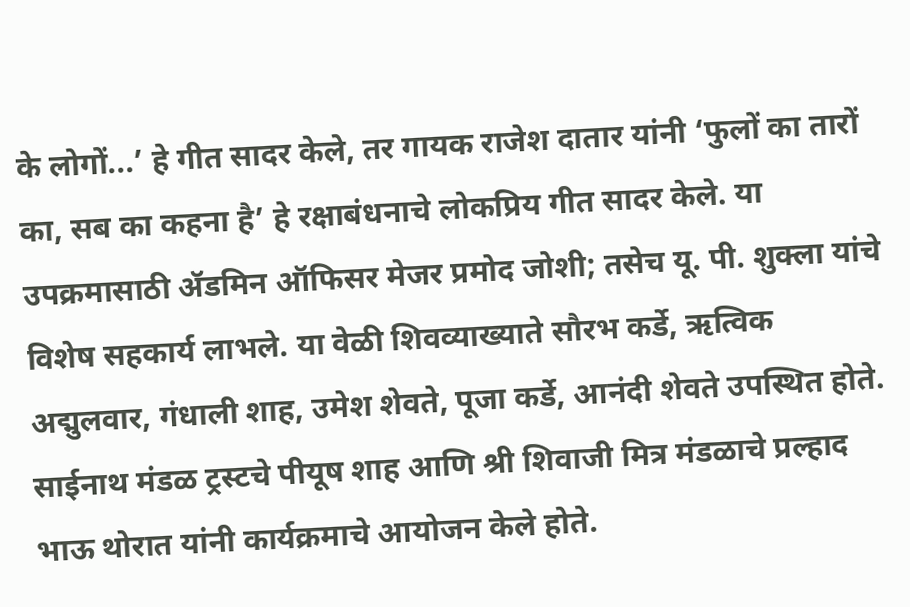के लोगों...’ हे गीत सादर केले, तर गायक राजेश दातार यांनी ‘फुलों का तारों का, सब का कहना है’ हे रक्षाबंधनाचे लोकप्रिय गीत सादर केले. या उपक्रमासाठी ॲडमिन ऑफिसर मेजर प्रमोद जोशी; तसेच यू. पी. शुक्ला यांचे विशेष सहकार्य लाभले. या वेळी शिवव्याख्याते सौरभ कर्डे, ऋत्विक अद्मुलवार, गंधाली शाह, उमेश शेवते, पूजा कर्डे, आनंदी शेवते उपस्थित होते. साईनाथ मंडळ ट्रस्टचे पीयूष शाह आणि श्री शिवाजी मित्र मंडळाचे प्रल्हाद भाऊ थोरात यांनी कार्यक्रमाचे आयोजन केले होते.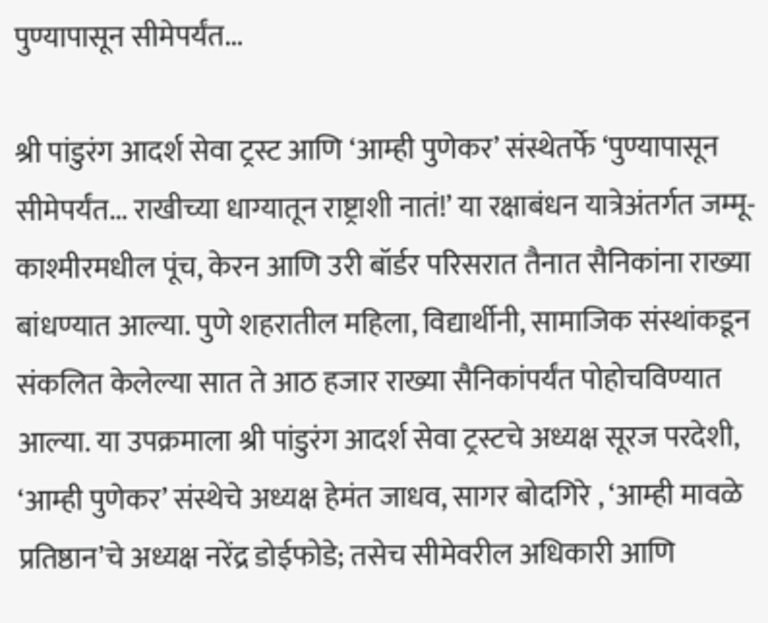पुण्यापासून सीमेपर्यंत...

श्री पांडुरंग आदर्श सेवा ट्रस्ट आणि ‘आम्ही पुणेकर’ संस्थेतर्फे ‘पुण्यापासून सीमेपर्यंत... राखीच्या धाग्यातून राष्ट्राशी नातं!’ या रक्षाबंधन यात्रेअंतर्गत जम्मू-काश्मीरमधील पूंच, केरन आणि उरी बॉर्डर परिसरात तैनात सैनिकांना राख्या बांधण्यात आल्या. पुणे शहरातील महिला, विद्यार्थीनी, सामाजिक संस्थांकडून संकलित केलेल्या सात ते आठ हजार राख्या सैनिकांपर्यंत पोहोचविण्यात आल्या. या उपक्रमाला श्री पांडुरंग आदर्श सेवा ट्रस्टचे अध्यक्ष सूरज परदेशी, ‘आम्ही पुणेकर’ संस्थेचे अध्यक्ष हेमंत जाधव, सागर बोदगिरे , ‘आम्ही मावळे प्रतिष्ठान’चे अध्यक्ष नरेंद्र डोईफोडे; तसेच सीमेवरील अधिकारी आणि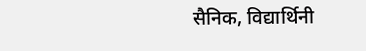सैनिक, विद्यार्थिनी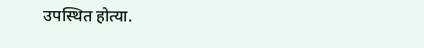उपस्थित होत्या.